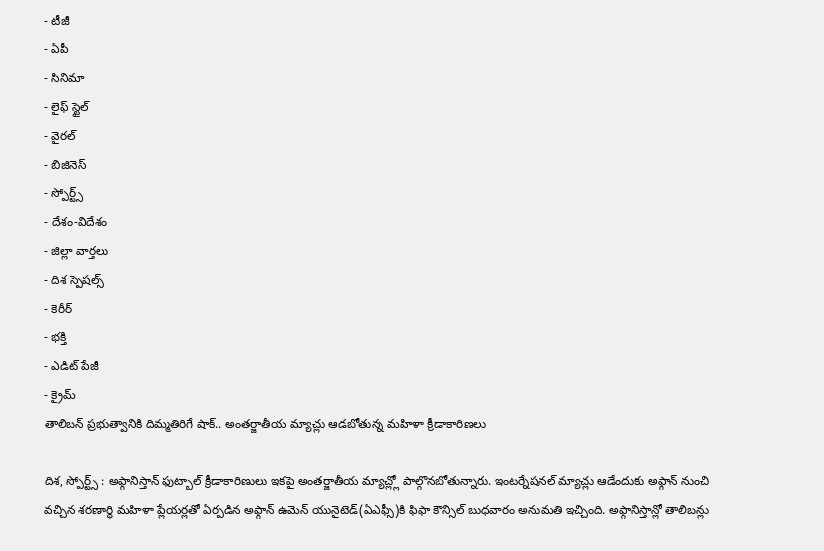- టీజీ
- ఏపీ
- సినిమా
- లైఫ్ స్టైల్
- వైరల్
- బిజినెస్
- స్పోర్ట్స్
- దేశం-విదేశం
- జిల్లా వార్తలు
- దిశ స్పెషల్స్
- కెరీర్
- భక్తి
- ఎడిట్ పేజీ
- క్రైమ్
తాలిబన్ ప్రభుత్వానికి దిమ్మతిరిగే షాక్.. అంతర్జాతీయ మ్యాచ్లు ఆడబోతున్న మహిళా క్రీడాకారిణలు

దిశ, స్పోర్ట్స్ : అఫ్గానిస్తాన్ ఫుట్బాల్ క్రీడాకారిణులు ఇకపై అంతర్జాతీయ మ్యాచ్ల్లో పాల్గొనబోతున్నారు. ఇంటర్నేషనల్ మ్యాచ్లు ఆడేందుకు అఫ్గాన్ నుంచి వచ్చిన శరణార్థి మహిళా ప్లేయర్లతో ఏర్పడిన అఫ్గాన్ ఉమెన్ యునైటెడ్(ఏఎఫ్సీ)కి ఫిఫా కౌన్సిల్ బుధవారం అనుమతి ఇచ్చింది. అఫ్గానిస్తాన్లో తాలిబన్లు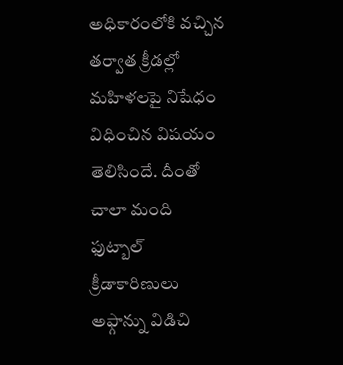అధికారంలోకి వచ్చిన తర్వాత క్రీడల్లో మహిళలపై నిషేధం విధించిన విషయం తెలిసిందే. దీంతో చాలా మంది ఫుట్బాల్ క్రీడాకారిణులు అఫ్గాన్ను విడిచి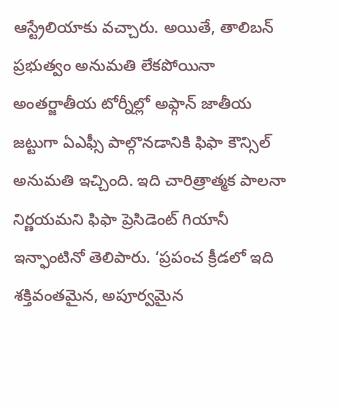ఆస్ట్రేలియాకు వచ్చారు. అయితే, తాలిబన్ ప్రభుత్వం అనుమతి లేకపోయినా అంతర్జాతీయ టోర్నీల్లో అఫ్గాన్ జాతీయ జట్టుగా ఏఎఫ్సీ పాల్గొనడానికి ఫిఫా కౌన్సిల్ అనుమతి ఇచ్చింది. ఇది చారిత్రాత్మక పాలనా నిర్ణయమని ఫిఫా ప్రెసిడెంట్ గియానీ ఇన్ఫాంటినో తెలిపారు. ‘ప్రపంచ క్రీడలో ఇది శక్తివంతమైన, అపూర్వమైన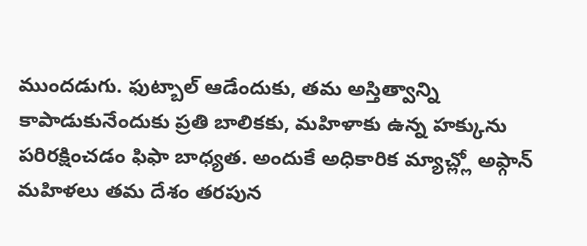ముందడుగు. ఫుట్బాల్ ఆడేందుకు, తమ అస్తిత్వాన్ని కాపాడుకునేందుకు ప్రతి బాలికకు, మహిళాకు ఉన్న హక్కును పరిరక్షించడం ఫిఫా బాధ్యత. అందుకే అధికారిక మ్యాచ్ల్లో అఫ్గాన్ మహిళలు తమ దేశం తరపున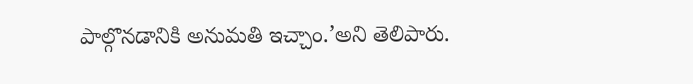పాల్గొనడానికి అనుమతి ఇచ్చాం.’అని తెలిపారు.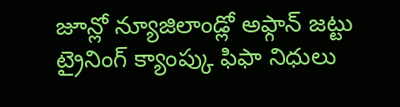జూన్లో న్యూజిలాండ్లో అఫ్గాన్ జట్టు ట్రైనింగ్ క్యాంప్కు ఫిఫా నిధులు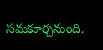సమకూర్చనుంది.